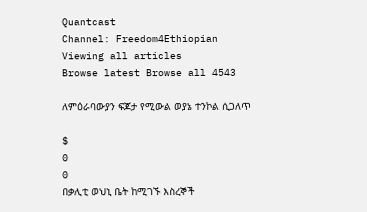Quantcast
Channel: Freedom4Ethiopian
Viewing all articles
Browse latest Browse all 4543

ለምዕራባውያን ፍጆታ የሚውል ወያኔ ተንኮል ሲጋለጥ

$
0
0
በቃሊቲ ወህኒ ቤት ከሚገኙ እስረኞች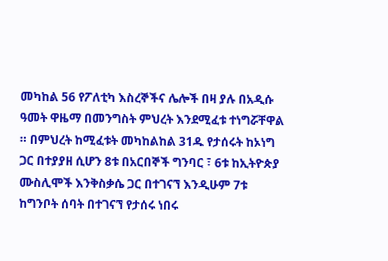መካከል 56 የፖለቲካ እስረኞችና ሌሎች በዛ ያሉ በአዲሱ ዓመት ዋዜማ በመንግስት ምህረት እንደሚፈቱ ተነግሯቸዋል ። በምህረት ከሚፈቱት መካከልከል 31ዱ የታሰሩት ከኦነግ ጋር በተያያዘ ሲሆን 8ቱ በአርበኞች ግንባር ፣ 6ቱ ከኢትዮጵያ ሙስሊሞች እንቅስቃሴ ጋር በተገናኘ እንዲሁም 7ቱ ከግንቦት ሰባት በተገናኘ የታሰሩ ነበሩ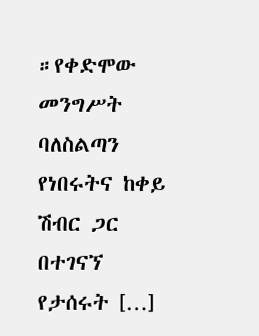።የቀድሞው መንግሥት ባለስልጣን የነበሩትና ከቀይ ሽብር ጋር በተገናኘ የታሰሩት […]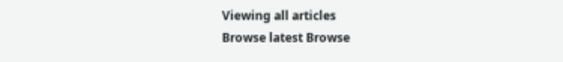Viewing all articles
Browse latest Browse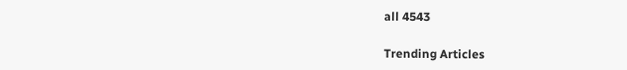all 4543

Trending Articles